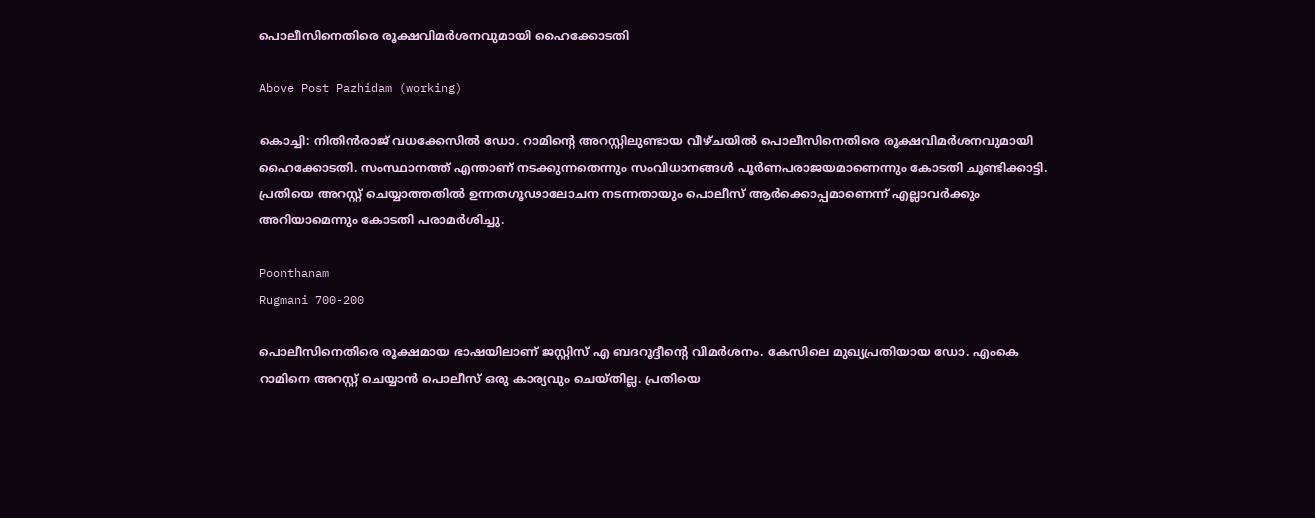പൊലീസിനെതിരെ രൂക്ഷവിമര്‍ശനവുമായി ഹൈക്കോടതി

Above Post Pazhidam (working)

കൊച്ചി: നിതിന്‍രാജ് വധക്കേസില്‍ ഡോ. റാമിന്റെ അറസ്റ്റിലുണ്ടായ വീഴ്ചയില്‍ പൊലീസിനെതിരെ രൂക്ഷവിമര്‍ശനവുമായി ഹൈക്കോടതി. സംസ്ഥാനത്ത് എന്താണ് നടക്കുന്നതെന്നും സംവിധാനങ്ങള്‍ പൂര്‍ണപരാജയമാണെന്നും കോടതി ചൂണ്ടിക്കാട്ടി. പ്രതിയെ അറസ്റ്റ് ചെയ്യാത്തതില്‍ ഉന്നതഗൂഢാലോചന നടന്നതായും പൊലീസ് ആര്‍ക്കൊപ്പമാണെന്ന് എല്ലാവര്‍ക്കും അറിയാമെന്നും കോടതി പരാമര്‍ശിച്ചു.

Poonthanam
Rugmani 700-200

പൊലീസിനെതിരെ രൂക്ഷമായ ഭാഷയിലാണ് ജസ്റ്റിസ് എ ബദറൂദ്ദീന്റെ വിമര്‍ശനം. കേസിലെ മുഖ്യപ്രതിയായ ഡോ. എംകെ റാമിനെ അറസ്റ്റ് ചെയ്യാന്‍ പൊലീസ് ഒരു കാര്യവും ചെയ്തില്ല. പ്രതിയെ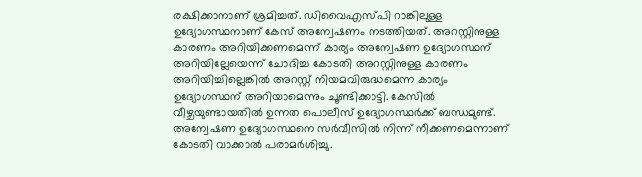രക്ഷിക്കാനാണ് ശ്രമിച്ചത്. ഡിവൈഎസ്പി റാങ്കിലുള്ള ഉദ്യോഗസ്ഥനാണ് കേസ് അന്വേഷണം നടത്തിയത്. അറസ്റ്റിനുള്ള കാരണം അറിയിക്കണമെന്ന് കാര്യം അന്വേഷണ ഉദ്യോഗസ്ഥന് അറിയില്ലേയെന്ന് ചോദിച്ച കോടതി അറസ്റ്റിനുള്ള കാരണം അറിയിച്ചില്ലെങ്കില്‍ അറസ്റ്റ് നിയമവിരുദ്ധമെന്ന കാര്യം ഉദ്യോഗസ്ഥന് അറിയാമെന്നും ചൂണ്ടിക്കാട്ടി. കേസില്‍ വീഴ്ചയുണ്ടായതില്‍ ഉന്നത പൊലീസ് ഉദ്യോഗസ്ഥര്‍ക്ക് ബന്ധമുണ്ട്. അന്വേഷണ ഉദ്യോഗസ്ഥനെ സര്‍വീസില്‍ നിന്ന് നീക്കണമെന്നാണ് കോടതി വാക്കാല്‍ പരാമര്‍ശിച്ചു.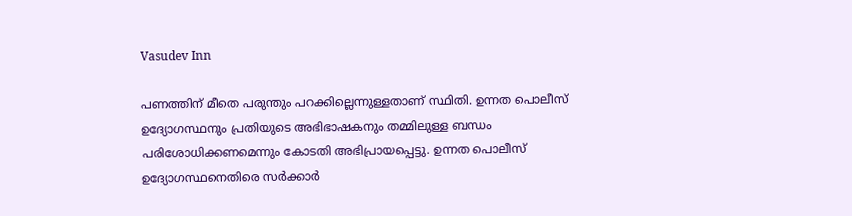Vasudev Inn

പണത്തിന് മീതെ പരുന്തും പറക്കില്ലെന്നുള്ളതാണ് സ്ഥിതി. ഉന്നത പൊലീസ് ഉദ്യോഗസ്ഥനും പ്രതിയുടെ അഭിഭാഷകനും തമ്മിലുള്ള ബന്ധം പരിശോധിക്കണമെന്നും കോടതി അഭിപ്രായപ്പെട്ടു. ഉന്നത പൊലീസ് ഉദ്യോഗസ്ഥനെതിരെ സര്‍ക്കാര്‍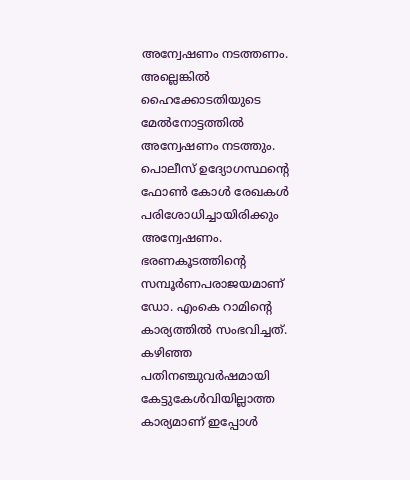അന്വേഷണം നടത്തണം. അല്ലെങ്കില്‍ ഹൈക്കോടതിയുടെ മേല്‍നോട്ടത്തില്‍ അന്വേഷണം നടത്തും. പൊലീസ് ഉദ്യോഗസ്ഥന്റെ ഫോണ്‍ കോള്‍ രേഖകള്‍ പരിശോധിച്ചായിരിക്കും അന്വേഷണം. ഭരണകൂടത്തിന്റെ സമ്പൂര്‍ണപരാജയമാണ് ഡോ. എംകെ റാമിന്റെ കാര്യത്തില്‍ സംഭവിച്ചത്. കഴിഞ്ഞ പതിനഞ്ചുവര്‍ഷമായി കേട്ടുകേള്‍വിയില്ലാത്ത കാര്യമാണ് ഇപ്പോള്‍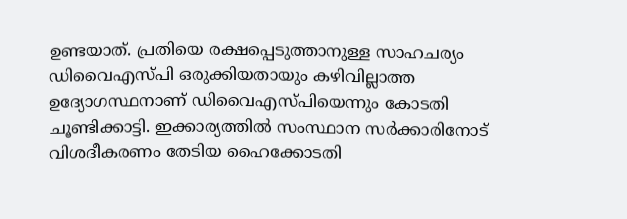ഉണ്ടയാത്. പ്രതിയെ രക്ഷപ്പെടുത്താനുള്ള സാഹചര്യം ഡിവൈഎസ്പി ഒരുക്കിയതായും കഴിവില്ലാത്ത ഉദ്യോഗസ്ഥനാണ് ഡിവൈഎസ്പിയെന്നും കോടതി ചൂണ്ടിക്കാട്ടി. ഇക്കാര്യത്തില്‍ സംസ്ഥാന സര്‍ക്കാരിനോട് വിശദീകരണം തേടിയ ഹൈക്കോടതി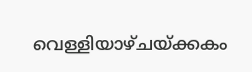വെള്ളിയാഴ്ചയ്ക്കകം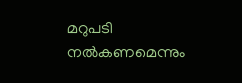മറുപടി നല്‍കണമെന്നും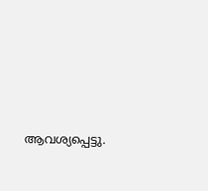ആവശ്യപ്പെട്ടു.